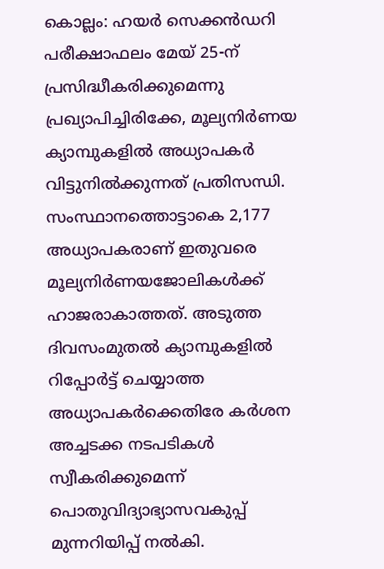കൊല്ലം: ഹയർ സെക്കൻഡറി പരീക്ഷാഫലം മേയ് 25-ന് പ്രസിദ്ധീകരിക്കുമെന്നു പ്രഖ്യാപിച്ചിരിക്കേ, മൂല്യനിർണയ ക്യാമ്പുകളിൽ അധ്യാപകർ വിട്ടുനിൽക്കുന്നത് പ്രതിസന്ധി. സംസ്ഥാനത്തൊട്ടാകെ 2,177 അധ്യാപകരാണ് ഇതുവരെ മൂല്യനിർണയജോലികൾക്ക് ഹാജരാകാത്തത്. അടുത്ത ദിവസംമുതൽ ക്യാമ്പുകളിൽ റിപ്പോർട്ട് ചെയ്യാത്ത അധ്യാപകർക്കെതിരേ കർശന അച്ചടക്ക നടപടികൾ സ്വീകരിക്കുമെന്ന് പൊതുവിദ്യാഭ്യാസവകുപ്പ് മുന്നറിയിപ്പ് നൽകി.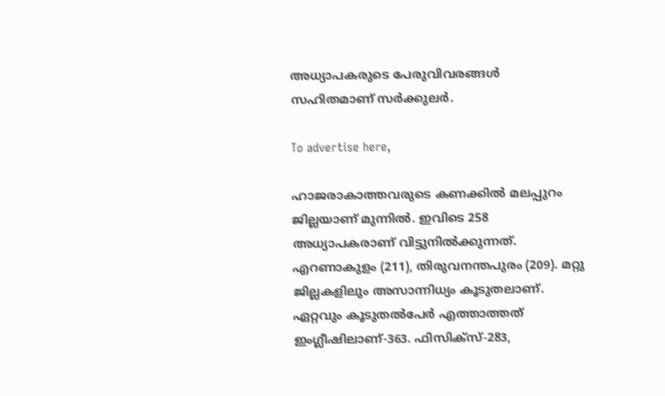അധ്യാപകരുടെ പേരുവിവരങ്ങൾ സഹിതമാണ് സർക്കുലർ.

To advertise here,

ഹാജരാകാത്തവരുടെ കണക്കിൽ മലപ്പുറം ജില്ലയാണ് മുന്നിൽ. ഇവിടെ 258 അധ്യാപകരാണ് വിട്ടുനിൽക്കുന്നത്. എറണാകുളം (211), തിരുവനന്തപുരം (209). മറ്റു ജില്ലകളിലും അസാന്നിധ്യം കൂടുതലാണ്. ഏറ്റവും കൂടുതൽപേർ എത്താത്തത് ഇംഗ്ലീഷിലാണ്-363. ഫിസിക്സ്-283,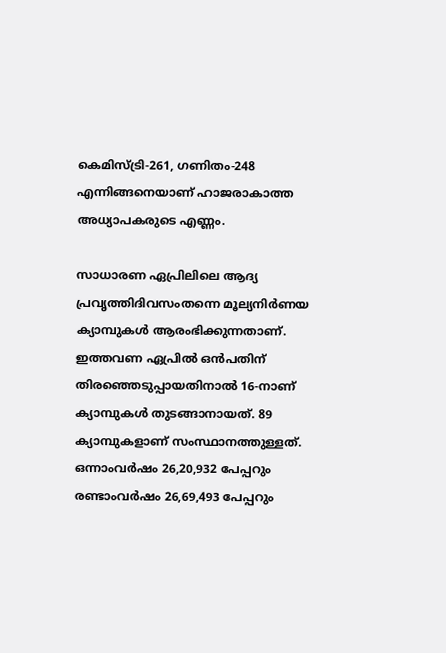കെമിസ്ട്രി-261, ഗണിതം-248 എന്നിങ്ങനെയാണ്‌ ഹാജരാകാത്ത അധ്യാപകരുടെ എണ്ണം.

സാധാരണ ഏപ്രിലിലെ ആദ്യ പ്രവൃത്തിദിവസംതന്നെ മൂല്യനിർണയ ക്യാമ്പുകൾ ആരംഭിക്കുന്നതാണ്. ഇത്തവണ ഏപ്രിൽ ഒൻപതിന് തിരഞ്ഞെടുപ്പായതിനാൽ 16-നാണ് ക്യാമ്പുകൾ തുടങ്ങാനായത്. 89 ക്യാമ്പുകളാണ് സംസ്ഥാനത്തുള്ളത്. ഒന്നാംവർഷം 26,20,932 പേപ്പറും രണ്ടാംവർഷം 26,69,493 പേപ്പറും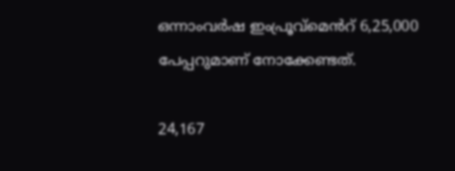ഒന്നാംവർഷ ഇംപ്രൂവ്മെൻറ്‌ 6,25,000 പേപ്പറുമാണ് നോക്കേണ്ടത്.

24,167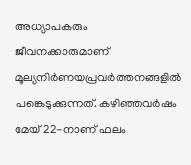അധ്യാപകരും ജീവനക്കാരുമാണ് മൂല്യനിർണയപ്രവർത്തനങ്ങളിൽ പങ്കെടുക്കുന്നത്. കഴിഞ്ഞവർഷം മേയ്‌ 22-നാണ് ഫലം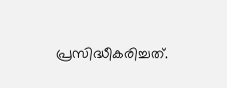പ്രസിദ്ധീകരിച്ചത്.